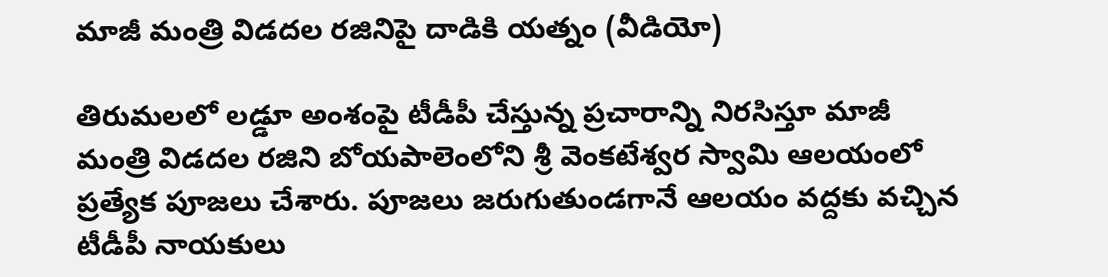మాజీ మంత్రి విడదల రజినిపై దాడికి యత్నం (వీడియో)

తిరుమలలో లడ్డూ అంశంపై టీడీపీ చేస్తున్న ప్రచారాన్ని నిరసిస్తూ మాజీ మంత్రి విడదల రజిని బోయపాలెంలోని శ్రీ వెంకటేశ్వర స్వామి ఆలయంలో ప్రత్యేక పూజలు చేశారు. పూజలు జరుగుతుండగానే ఆలయం వద్దకు వచ్చిన టీడీపీ నాయకులు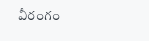వీరంగం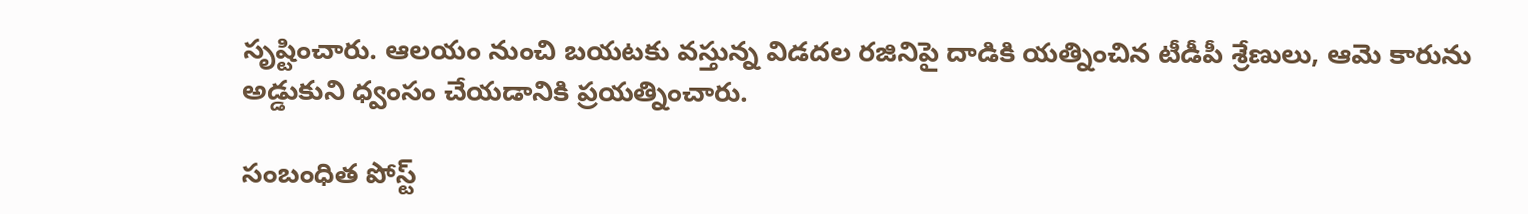సృష్టించారు. ఆలయం నుంచి బయటకు వస్తున్న విడదల రజినిపై దాడికి యత్నించిన టీడీపీ శ్రేణులు, ఆమె కారును అడ్డుకుని ధ్వంసం చేయడానికి ప్రయత్నించారు.

సంబంధిత పోస్ట్